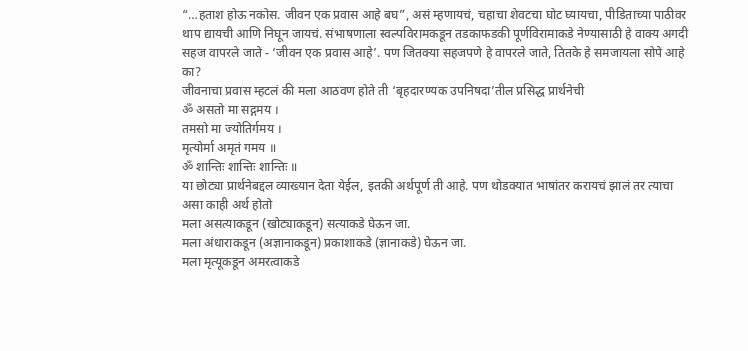“…हताश होऊ नकोस. जीवन एक प्रवास आहे बघ”, असं म्हणायचं, चहाचा शेवटचा घोट घ्यायचा, पीडिताच्या पाठीवर थाप द्यायची आणि निघून जायचं. संभाषणाला स्वल्पविरामकडून तडकाफडकी पूर्णविरामाकडे नेण्यासाठी हे वाक्य अगदी सहज वापरले जाते - ‘जीवन एक प्रवास आहे’. पण जितक्या सहजपणे हे वापरले जाते, तितके हे समजायला सोपे आहे का?
जीवनाचा प्रवास म्हटलं की मला आठवण होते ती ‘बृहदारण्यक उपनिषदा’तील प्रसिद्ध प्रार्थनेची
ॐ असतो मा सद्गमय ।
तमसो मा ज्योतिर्गमय ।
मृत्योर्मा अमृतं गमय ॥
ॐ शान्तिः शान्तिः शान्तिः ॥
या छोट्या प्रार्थनेबद्दल व्याख्यान देता येईल, इतकी अर्थपूर्ण ती आहे. पण थोडक्यात भाषांतर करायचं झालं तर त्याचा असा काही अर्थ होतो
मला असत्याकडून (खोट्याकडून) सत्याकडे घेऊन जा.
मला अंधाराकडून (अज्ञानाकडून) प्रकाशाकडे (ज्ञानाकडे) घेऊन जा.
मला मृत्यूकडून अमरत्वाकडे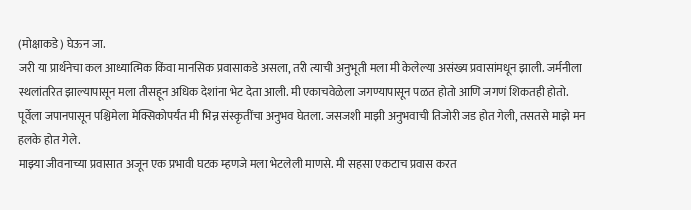(मोक्षाकडे) घेऊन जा.
जरी या प्रार्थनेचा कल आध्यात्मिक किंवा मानसिक प्रवासाकडे असला, तरी त्याची अनुभूती मला मी केलेल्या असंख्य प्रवासांमधून झाली. जर्मनीला स्थलांतरित झाल्यापासून मला तीसहून अधिक देशांना भेट देता आली. मी एकाचवेळेला जगण्यापासून पळत होतो आणि जगणं शिकतही होतो. पूर्वेला जपानपासून पश्चिमेला मेक्सिकोपर्यंत मी भिन्न संस्कृतींचा अनुभव घेतला. जसजशी माझी अनुभवाची तिजोरी जड होत गेली, तसतसे माझे मन हलके होत गेले.
माझ्या जीवनाच्या प्रवासात अजून एक प्रभावी घटक म्हणजे मला भेटलेली माणसे. मी सहसा एकटाच प्रवास करत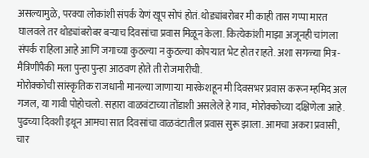असल्यामुळे, परक्या लोकांशी संपर्क येणं खूप सोपं होतं. थोड्यांबरोबर मी काही तास गप्पा मारत घालवले तर थोड्यांबरोबर बऱ्याच दिवसांचा प्रवास मिळून केला. कित्येकांशी माझा अजूनही चांगला संपर्क राहिला आहे आणि जगाच्या कुठल्या न कुठल्या कोपऱ्यात भेट होत राहते. अशा सगळ्या मित्र-मैत्रिणींपैकी मला पुन्हा पुन्हा आठवण होते ती रोजमारीची.
मोरोक्कोची सांस्कृतिक राजधानी मानल्या जाणाऱ्या मारकेशहून मी दिवसभर प्रवास करून म्हमिद अल गजल, या गावी पोहोचलो. सहारा वाळवंटाच्या तोंडाशी असलेले हे गाव, मोरोक्कोच्या दक्षिणेला आहे. पुढच्या दिवशी इथून आमचा सात दिवसांचा वाळवंटातील प्रवास सुरू झाला. आमचा अकरा प्रवासी, चार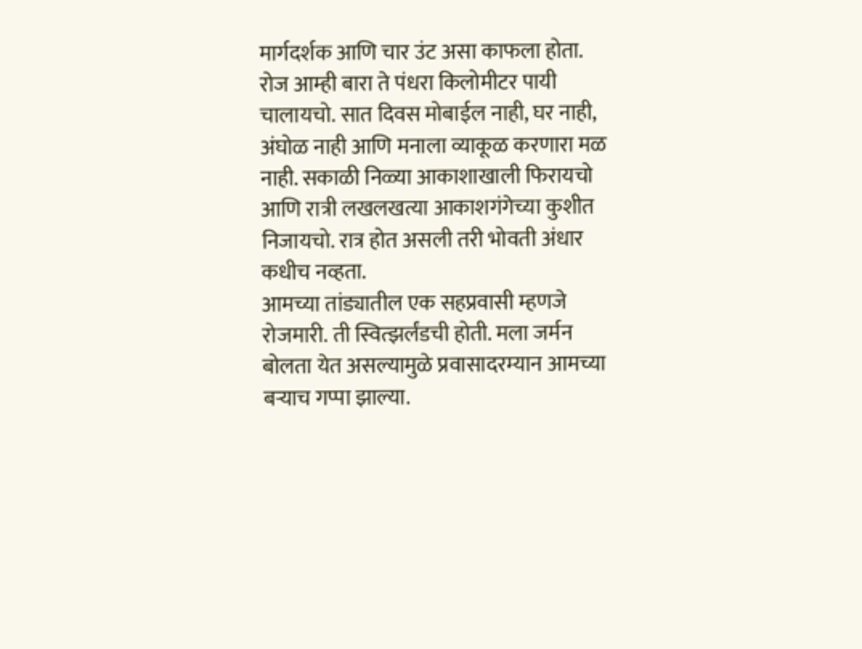मार्गदर्शक आणि चार उंट असा काफला होता. रोज आम्ही बारा ते पंधरा किलोमीटर पायी चालायचो. सात दिवस मोबाईल नाही, घर नाही, अंघोळ नाही आणि मनाला व्याकूळ करणारा मळ नाही. सकाळी निळ्या आकाशाखाली फिरायचो आणि रात्री लखलखत्या आकाशगंगेच्या कुशीत निजायचो. रात्र होत असली तरी भोवती अंधार कधीच नव्हता.
आमच्या तांड्यातील एक सहप्रवासी म्हणजे रोजमारी. ती स्वित्झर्लंडची होती. मला जर्मन बोलता येत असल्यामुळे प्रवासादरम्यान आमच्या बऱ्याच गप्पा झाल्या.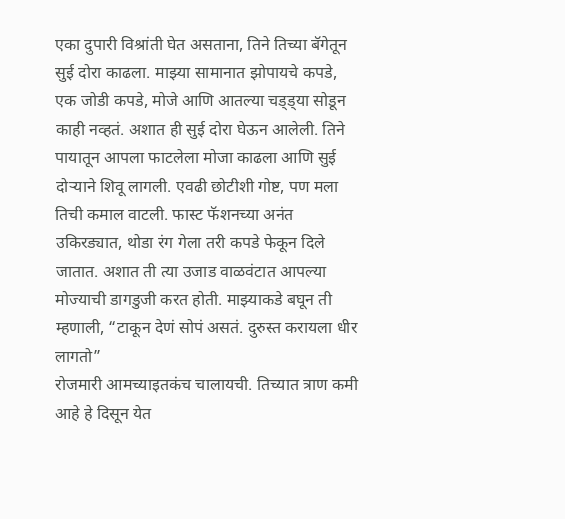एका दुपारी विश्रांती घेत असताना, तिने तिच्या बॅगेतून सुई दोरा काढला. माझ्या सामानात झोपायचे कपडे, एक जोडी कपडे, मोजे आणि आतल्या चड्ड्या सोडून काही नव्हतं. अशात ही सुई दोरा घेऊन आलेली. तिने पायातून आपला फाटलेला मोजा काढला आणि सुई दोऱ्याने शिवू लागली. एवढी छोटीशी गोष्ट, पण मला तिची कमाल वाटली. फास्ट फॅशनच्या अनंत उकिरड्यात, थोडा रंग गेला तरी कपडे फेकून दिले जातात. अशात ती त्या उजाड वाळवंटात आपल्या मोज्याची डागडुजी करत होती. माझ्याकडे बघून ती म्हणाली, “टाकून देणं सोपं असतं. दुरुस्त करायला धीर लागतो”
रोजमारी आमच्याइतकंच चालायची. तिच्यात त्राण कमी आहे हे दिसून येत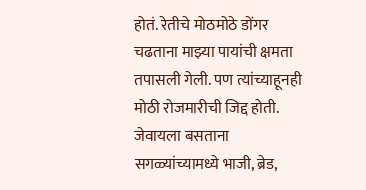होतं. रेतीचे मोठमोठे डोंगर चढताना माझ्या पायांची क्षमता तपासली गेली. पण त्यांच्याहूनही मोठी रोजमारीची जिद्द होती. जेवायला बसताना सगळ्यांच्यामध्ये भाजी, ब्रेड,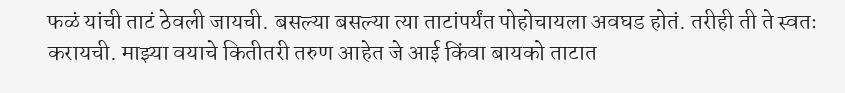फळं यांची ताटं ठेवली जायची. बसल्या बसल्या त्या ताटांपर्यंत पोहोचायला अवघड होतं. तरीही ती ते स्वतः करायची. माझ्या वयाचे कितीतरी तरुण आहेत जे आई किंवा बायको ताटात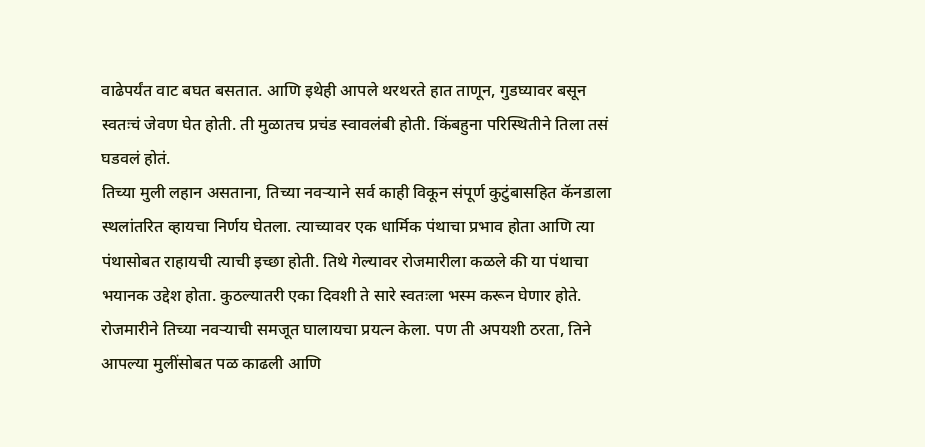वाढेपर्यंत वाट बघत बसतात. आणि इथेही आपले थरथरते हात ताणून, गुडघ्यावर बसून स्वतःचं जेवण घेत होती. ती मुळातच प्रचंड स्वावलंबी होती. किंबहुना परिस्थितीने तिला तसं घडवलं होतं.
तिच्या मुली लहान असताना, तिच्या नवऱ्याने सर्व काही विकून संपूर्ण कुटुंबासहित कॅनडाला स्थलांतरित व्हायचा निर्णय घेतला. त्याच्यावर एक धार्मिक पंथाचा प्रभाव होता आणि त्या पंथासोबत राहायची त्याची इच्छा होती. तिथे गेल्यावर रोजमारीला कळले की या पंथाचा भयानक उद्देश होता. कुठल्यातरी एका दिवशी ते सारे स्वतःला भस्म करून घेणार होते. रोजमारीने तिच्या नवऱ्याची समजूत घालायचा प्रयत्न केला. पण ती अपयशी ठरता, तिने आपल्या मुलींसोबत पळ काढली आणि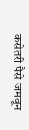कसेतरी पैसे जमवून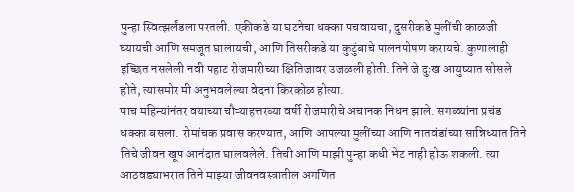पुन्हा स्वित्झर्लंडला परतली. एकीकडे या घटनेचा धक्का पचवायचा, दुसरीकडे मुलींची काळजी घ्यायची आणि समजूत घालायची, आणि तिसरीकडे या कुटुंबाचे पालनपोषण करायचे. कुणालाही इच्छित नसलेली नवी पहाट रोजमारीच्या क्षितिजावर उजळली होती. तिने जे दुःख आयुष्यात सोसले होते, त्यासमोर मी अनुभवलेल्या वेदना किरकोळ होत्या.
पाच महिन्यांनंतर वयाच्या चौऱ्याहत्तरव्या वर्षी रोजमारीचे अचानक निधन झाले. सगळ्यांना प्रचंड धक्का बसला. रोमांचक प्रवास करण्यात, आणि आपल्या मुलींच्या आणि नातवंडांच्या सान्निध्यात तिने तिचे जीवन खूप आनंदात घालवलेले. तिची आणि माझी पुन्हा कधी भेट नाही होऊ शकली. त्या आठवड्याभरात तिने माझ्या जीवनवस्त्रातील अगणित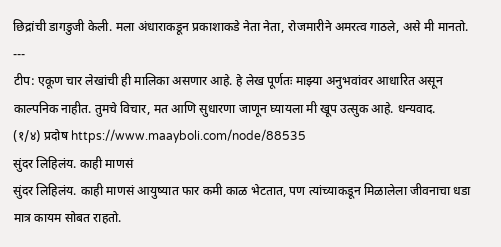छिद्रांची डागडुजी केली. मला अंधाराकडून प्रकाशाकडे नेता नेता, रोजमारीने अमरत्व गाठले, असे मी मानतो.
---
टीप: एकूण चार लेखांची ही मालिका असणार आहे. हे लेख पूर्णतः माझ्या अनुभवांवर आधारित असून काल्पनिक नाहीत. तुमचे विचार, मत आणि सुधारणा जाणून घ्यायला मी खूप उत्सुक आहे. धन्यवाद.
(१/४) प्रदोष https://www.maayboli.com/node/88535
सुंदर लिहिलंय. काही माणसं
सुंदर लिहिलंय. काही माणसं आयुष्यात फार कमी काळ भेटतात, पण त्यांच्याकडून मिळालेला जीवनाचा धडा मात्र कायम सोबत राहतो.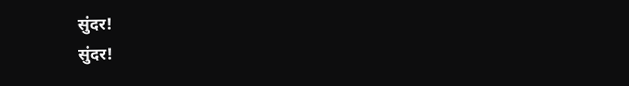सुंदर!
सुंदर!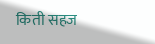किती सहज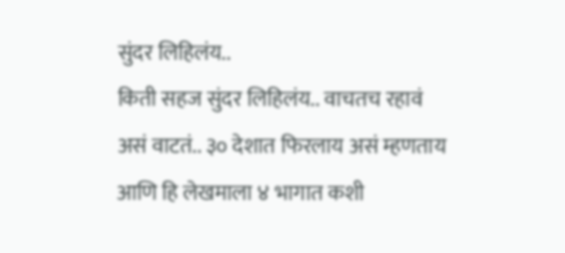सुंदर लिहिलंय..
किती सहज सुंदर लिहिलंय.. वाचतच रहावं असं वाटतं.. ३० देशात फिरलाय असं म्हणताय आणि हि लेखमाला ४ भागात कशी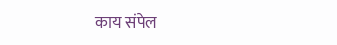काय संपेल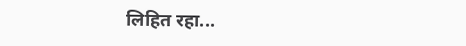लिहित रहा...